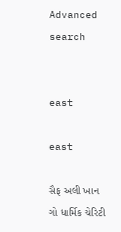Advanced search


east

east

સૈફ અલી ખાન ગો ધાર્મિક ચેરિટી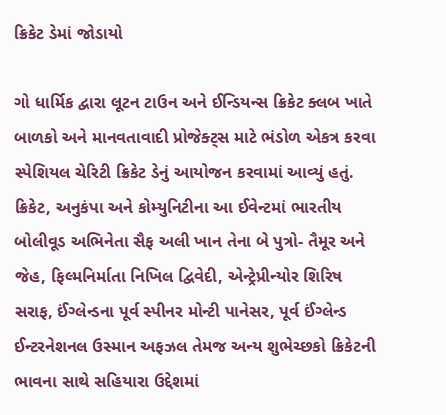ક્રિકેટ ડેમાં જોડાયો

ગો ધાર્મિક દ્વારા લૂટન ટાઉન અને ઈન્ડિયન્સ ક્રિકેટ ક્લબ ખાતે બાળકો અને માનવતાવાદી પ્રોજેક્ટ્સ માટે ભંડોળ એકત્ર કરવા સ્પેશિયલ ચેરિટી ક્રિકેટ ડેનું આયોજન કરવામાં આવ્યું હતું. ક્રિકેટ, અનુકંપા અને કોમ્યુનિટીના આ ઈવેન્ટમાં ભારતીય બોલીવૂડ અભિનેતા સૈફ અલી ખાન તેના બે પુત્રો- તૈમૂર અને જેહ, ફિલ્મનિર્માતા નિખિલ દ્વિવેદી, એન્ટ્રેપ્રીન્યોર શિરિષ સરાફ, ઈંગ્લેન્ડના પૂર્વ સ્પીનર મોન્ટી પાનેસર, પૂર્વ ઈંગ્લેન્ડ ઈન્ટરનેશનલ ઉસ્માન અફઝલ તેમજ અન્ય શુભેચ્છકો ક્રિકેટની ભાવના સાથે સહિયારા ઉદ્દેશમાં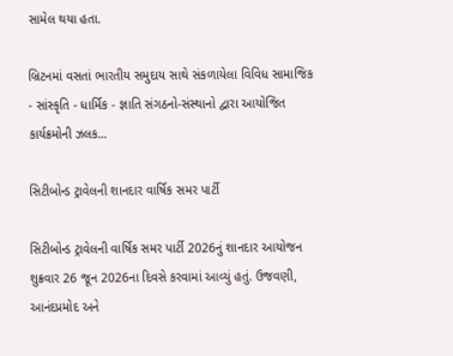સામેલ થયા હતા.

બ્રિટનમાં વસતાં ભારતીય સમુદાય સાથે સંકળાયેલા વિવિધ સામાજિક - સાંસ્કૃતિ - ધાર્મિક - જ્ઞાતિ સંગઠનો-સંસ્થાનો દ્વારા આયોજિત કાર્યક્રમોની ઝલક...

સિટીબોન્ડ ટ્રાવેલની શાનદાર વાર્ષિક સમર પાર્ટી

સિટીબોન્ડ ટ્રાવેલની વાર્ષિક સમર પાર્ટી 2026નું શાનદાર આયોજન શુક્રવાર 26 જૂન 2026ના દિવસે કરવામાં આવ્યું હતું. ઉજવણી, આનંદપ્રમોદ અને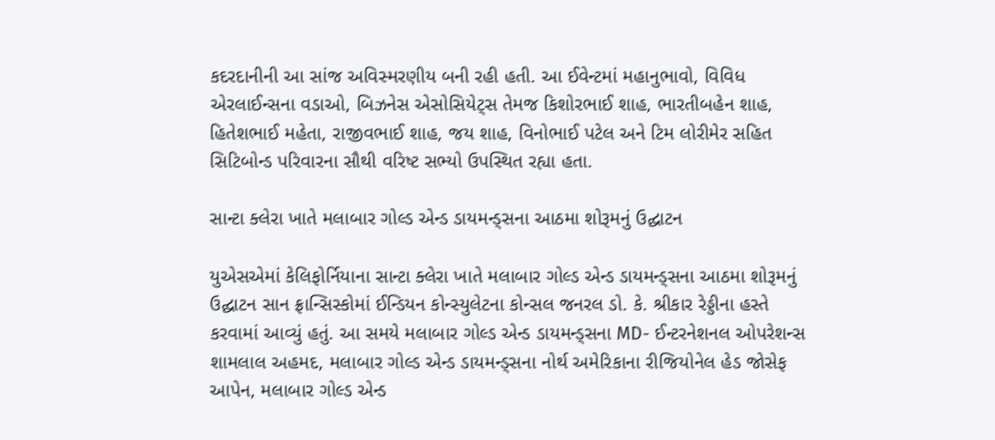કદરદાનીની આ સાંજ અવિસ્મરણીય બની રહી હતી. આ ઈવેન્ટમાં મહાનુભાવો, વિવિધ એરલાઈન્સના વડાઓ, બિઝનેસ એસોસિયેટ્સ તેમજ કિશોરભાઈ શાહ, ભારતીબહેન શાહ, હિતેશભાઈ મહેતા, રાજીવભાઈ શાહ, જય શાહ, વિનોભાઈ પટેલ અને ટિમ લોરીમેર સહિત સિટિબોન્ડ પરિવારના સૌથી વરિષ્ટ સભ્યો ઉપસ્થિત રહ્યા હતા.

સાન્ટા ક્લેરા ખાતે મલાબાર ગોલ્ડ એન્ડ ડાયમન્ડ્સના આઠમા શોરૂમનું ઉદ્ઘાટન

યુએસએમાં કેલિફોર્નિયાના સાન્ટા ક્લેરા ખાતે મલાબાર ગોલ્ડ એન્ડ ડાયમન્ડ્સના આઠમા શોરૂમનું ઉદ્ઘાટન સાન ફ્રાન્સિસ્કોમાં ઈન્ડિયન કોન્સ્યુલેટના કોન્સલ જનરલ ડો. કે. શ્રીકાર રેડ્ડીના હસ્તે કરવામાં આવ્યું હતું. આ સમયે મલાબાર ગોલ્ડ એન્ડ ડાયમન્ડ્સના MD- ઈન્ટરનેશનલ ઓપરેશન્સ શામલાલ અહમદ, મલાબાર ગોલ્ડ એન્ડ ડાયમન્ડ્સના નોર્થ અમેરિકાના રીજિયોનેલ હેડ જોસેફ આપેન, મલાબાર ગોલ્ડ એન્ડ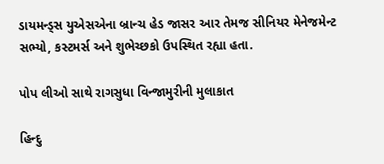ડાયમન્ડ્સ યુએસએના બ્રાન્ચ હેડ જાસર આર તેમજ સીનિયર મેનેજમેન્ટ સભ્યો, કસ્ટમર્સ અને શુભેચ્છકો ઉપસ્થિત રહ્યા હતા.

પોપ લીઓ સાથે રાગસુધા વિન્જામુરીની મુલાકાત

હિન્દુ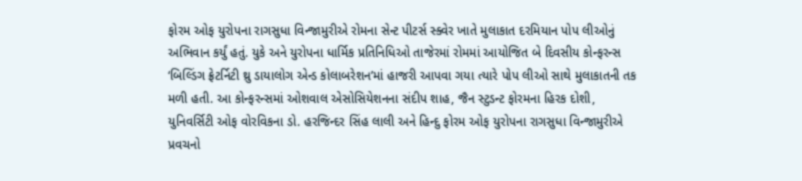ફોરમ ઓફ યુરોપના રાગસુધા વિન્જામુરીએ રોમના સેન્ટ પીટર્સ સ્ક્વેર ખાતે મુલાકાત દરમિયાન પોપ લીઓનું અભિવાન કર્યું હતું. યુકે અને યુરોપના ધાર્મિક પ્રતિનિધિઓ તાજેરમાં રોમમાં આયોજિત બે દિવસીય કોન્ફરન્સ ‘બિલ્ડિંગ ફ્રેટર્નિટી થ્રુ ડાયાલોગ એન્ડ કોલાબરેશન’માં હાજરી આપવા ગયા ત્યારે પોપ લીઓ સાથે મુલાકાતની તક મળી હતી. આ કોન્ફરન્સમાં ઓશવાલ એસોસિયેશનના સંદીપ શાહ, જૈન સ્ટુડન્ટ ફોરમના હિરક દોશી, યુનિવર્સિટી ઓફ વોરવિકના ડો. હરજિન્દર સિંહ લાલી અને હિન્દુ ફોરમ ઓફ યુરોપના રાગસુધા વિન્જામુરીએ પ્રવચનો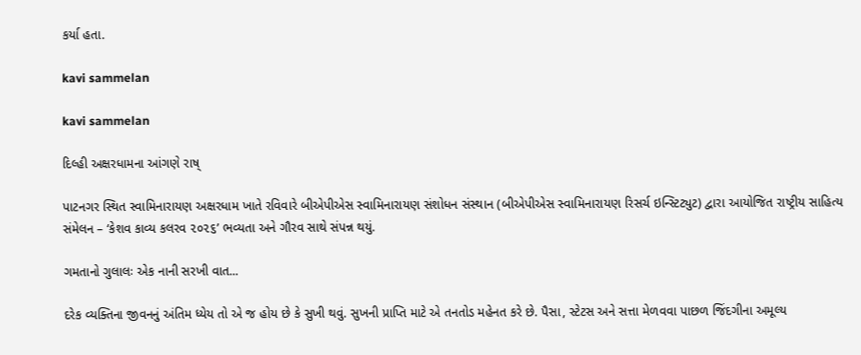કર્યા હતા.

kavi sammelan

kavi sammelan

દિલ્હી અક્ષરધામના આંગણે રાષ્

પાટનગર સ્થિત સ્વામિનારાયણ અક્ષરધામ ખાતે રવિવારે બીએપીએસ સ્વામિનારાયણ સંશોધન સંસ્થાન (બીએપીએસ સ્વામિનારાયણ રિસર્ચ ઇન્સ્ટિટ્યુટ) દ્વારા આયોજિત રાષ્ટ્રીય સાહિત્ય સંમેલન – ‘કેશવ કાવ્ય કલરવ ૨૦૨૬’ ભવ્યતા અને ગૌરવ સાથે સંપન્ન થયું.

ગમતાનો ગુલાલઃ એક નાની સરખી વાત...

દરેક વ્યક્તિના જીવનનું અંતિમ ધ્યેય તો એ જ હોય છે કે સુખી થવું. સુખની પ્રાપ્તિ માટે એ તનતોડ મહેનત કરે છે. પૈસા, સ્ટેટસ અને સત્તા મેળવવા પાછળ જિંદગીના અમૂલ્ય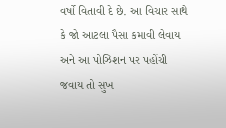વર્ષો વિતાવી દે છે. આ વિચાર સાથે કે જો આટલા પૈસા કમાવી લેવાય અને આ પોઝિશન પર પહોંચી જવાય તો સુખ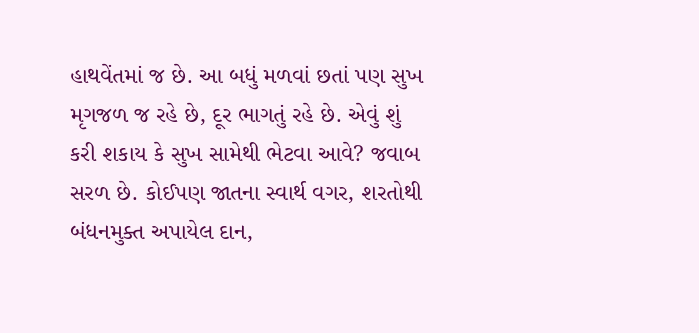હાથવેંતમાં જ છે. આ બધું મળવાં છતાં પણ સુખ મૃગજળ જ રહે છે, દૂર ભાગતું રહે છે. એવું શું કરી શકાય કે સુખ સામેથી ભેટવા આવે? જવાબ સરળ છે. કોઈપણ જાતના સ્વાર્થ વગર, શરતોથી બંધનમુક્ત અપાયેલ દાન,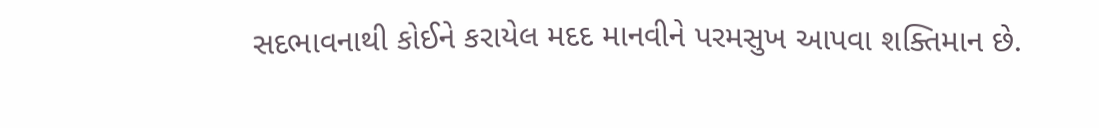સદભાવનાથી કોઈને કરાયેલ મદદ માનવીને પરમસુખ આપવા શક્તિમાન છે.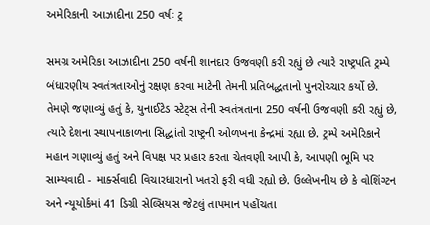અમેરિકાની આઝાદીના 250 વર્ષઃ ટ્ર

સમગ્ર અમેરિકા આઝાદીના 250 વર્ષની શાનદાર ઉજવણી કરી રહ્યું છે ત્યારે રાષ્ટ્રપતિ ટ્રમ્પે બંધારણીય સ્વતંત્રતાઓનું રક્ષણ કરવા માટેની તેમની પ્રતિબદ્ધતાનો પુનરોચ્ચાર કર્યો છે. તેમણે જણાવ્યું હતું કે, યુનાઈટેડ સ્ટેટ્સ તેની સ્વતંત્રતાના 250 વર્ષની ઉજવણી કરી રહ્યું છે, ત્યારે દેશના સ્થાપનાકાળના સિદ્ધાંતો રાષ્ટ્રની ઓળખના કેન્દ્રમાં રહ્યા છે. ટ્રમ્પે અમેરિકાને મહાન ગણાવ્યું હતું અને વિપક્ષ પર પ્રહાર કરતા ચેતવણી આપી કે, આપણી ભૂમિ પર સામ્યવાદી - માર્ક્સવાદી વિચારધારાનો ખતરો ફરી વધી રહ્યો છે. ઉલ્લેખનીય છે કે વોશિંગ્ટન અને ન્યૂયોર્કમાં 41 ડિગ્રી સેલ્સિયસ જેટલું તાપમાન પહોંચતા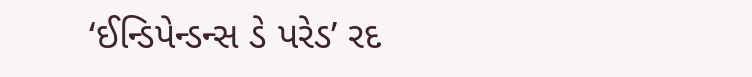‘ઈન્ડિપેન્ડન્સ ડે પરેડ’ રદ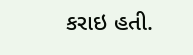કરાઇ હતી.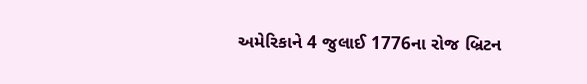અમેરિકાને 4 જુલાઈ 1776ના રોજ બ્રિટન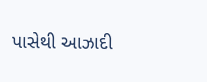પાસેથી આઝાદી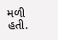મળી હતી.